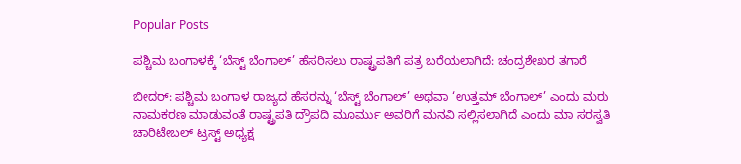Popular Posts

ಪಶ್ಚಿಮ ಬಂಗಾಳಕ್ಕೆ ‘ಬೆಸ್ಟ್ ಬೆಂಗಾಲ್’ ಹೆಸರಿಸಲು ರಾಷ್ಟ್ರಪತಿಗೆ ಪತ್ರ ಬರೆಯಲಾಗಿದೆ: ಚಂದ್ರಶೇಖರ ತಗಾರೆ

ಬೀದರ್: ಪಶ್ಚಿಮ ಬಂಗಾಳ ರಾಜ್ಯದ ಹೆಸರನ್ನು ‘ಬೆಸ್ಟ್ ಬೆಂಗಾಲ್’ ಅಥವಾ ‘ಉತ್ತಮ್ ಬೆಂಗಾಲ್’ ಎಂದು ಮರು ನಾಮಕರಣ ಮಾಡುವಂತೆ ರಾಷ್ಟ್ರಪತಿ ದ್ರೌಪದಿ ಮೂರ್ಮು ಅವರಿಗೆ ಮನವಿ ಸಲ್ಲಿಸಲಾಗಿದೆ ಎಂದು ಮಾ ಸರಸ್ವತಿ ಚಾರಿಟೇಬಲ್ ಟ್ರಸ್ಟ್ ಅಧ್ಯಕ್ಷ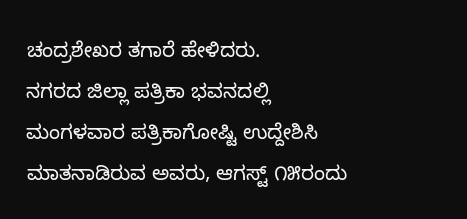ಚಂದ್ರಶೇಖರ ತಗಾರೆ ಹೇಳಿದರು.
ನಗರದ ಜಿಲ್ಲಾ ಪತ್ರಿಕಾ ಭವನದಲ್ಲಿ ಮಂಗಳವಾರ ಪತ್ರಿಕಾಗೋಷ್ಟಿ ಉದ್ದೇಶಿಸಿ ಮಾತನಾಡಿರುವ ಅವರು, ಆಗಸ್ಟ್ ೧೫ರಂದು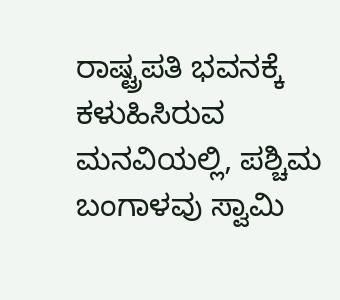ರಾಷ್ಟ್ರಪತಿ ಭವನಕ್ಕೆ ಕಳುಹಿಸಿರುವ ಮನವಿಯಲ್ಲಿ, ಪಶ್ಚಿಮ ಬಂಗಾಳವು ಸ್ವಾಮಿ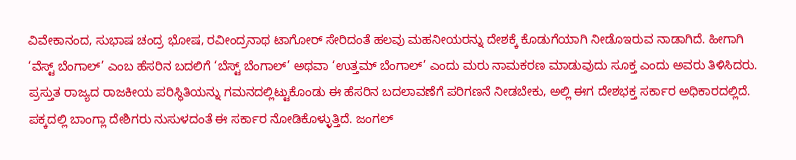ವಿವೇಕಾನಂದ, ಸುಭಾಷ ಚಂದ್ರ ಭೋಷ, ರವೀಂದ್ರನಾಥ ಟಾಗೋರ್ ಸೇರಿದಂತೆ ಹಲವು ಮಹನೀಯರನ್ನು ದೇಶಕ್ಕೆ ಕೊಡುಗೆಯಾಗಿ ನೀಡೊಇರುವ ನಾಡಾಗಿದೆ. ಹೀಗಾಗಿ ‘ವೆಸ್ಟ್ ಬೆಂಗಾಲ್’ ಎಂಬ ಹೆಸರಿನ ಬದಲಿಗೆ ‘ಬೆಸ್ಟ್ ಬೆಂಗಾಲ್’ ಅಥವಾ ‘ಉತ್ತಮ್ ಬೆಂಗಾಲ್’ ಎಂದು ಮರು ನಾಮಕರಣ ಮಾಡುವುದು ಸೂಕ್ತ ಎಂದು ಅವರು ತಿಳಿಸಿದರು.
ಪ್ರಸ್ತುತ ರಾಜ್ಯದ ರಾಜಕೀಯ ಪರಿಸ್ಥಿತಿಯನ್ನು ಗಮನದಲ್ಲಿಟ್ಟುಕೊಂಡು ಈ ಹೆಸರಿನ ಬದಲಾವಣೆಗೆ ಪರಿಗಣನೆ ನೀಡಬೇಕು, ಅಲ್ಲಿ ಈಗ ದೇಶಭಕ್ತ ಸರ್ಕಾರ ಅಧಿಕಾರದಲ್ಲಿದೆ. ಪಕ್ಕದಲ್ಲಿ ಬಾಂಗ್ಲಾ ದೇಶಿಗರು ನುಸುಳದಂತೆ ಈ ಸರ್ಕಾರ ನೋಡಿಕೊಳ್ಳುತ್ತಿದೆ. ಜಂಗಲ್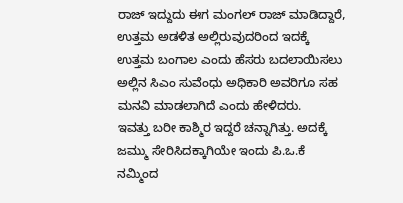ರಾಜ್ ಇದ್ದುದು ಈಗ ಮಂಗಲ್ ರಾಜ್ ಮಾಡಿದ್ದಾರೆ, ಉತ್ತಮ ಅಡಳಿತ ಅಲ್ಲಿರುವುದರಿಂದ ಇದಕ್ಕೆ ಉತ್ತಮ ಬಂಗಾಲ ಎಂದು ಹೆಸರು ಬದಲಾಯಿಸಲು ಅಲ್ಲಿನ ಸಿಎಂ ಸುವೆಂಧು ಅಧಿಕಾರಿ ಅವರಿಗೂ ಸಹ ಮನವಿ ಮಾಡಲಾಗಿದೆ ಎಂದು ಹೇಳಿದರು.
ಇವತ್ತು ಬರೀ ಕಾಶ್ಮಿರ ಇದ್ದರೆ ಚನ್ನಾಗಿತ್ತು. ಅದಕ್ಕೆ ಜಮ್ಮು ಸೇರಿಸಿದಕ್ಕಾಗಿಯೇ ಇಂದು ಪಿ.ಒ.ಕೆ ನಮ್ಮಿಂದ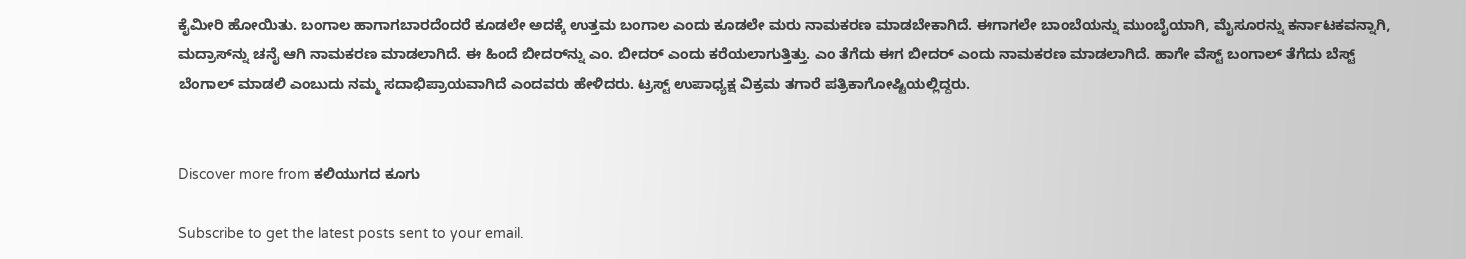ಕೈಮೀರಿ ಹೋಯಿತು. ಬಂಗಾಲ ಹಾಗಾಗಬಾರದೆಂದರೆ ಕೂಡಲೇ ಅದಕ್ಕೆ ಉತ್ತಮ ಬಂಗಾಲ ಎಂದು ಕೂಡಲೇ ಮರು ನಾಮಕರಣ ಮಾಡಬೇಕಾಗಿದೆ. ಈಗಾಗಲೇ ಬಾಂಬೆಯನ್ನು ಮುಂಬೈಯಾಗಿ, ಮೈಸೂರನ್ನು ಕರ್ನಾಟಕವನ್ನಾಗಿ, ಮದ್ರಾಸ್‌ನ್ನು ಚನೈ ಆಗಿ ನಾಮಕರಣ ಮಾಡಲಾಗಿದೆ. ಈ ಹಿಂದೆ ಬೀದರ್‌ನ್ನು ಎಂ. ಬೀದರ್ ಎಂದು ಕರೆಯಲಾಗುತ್ತಿತ್ತು. ಎಂ ತೆಗೆದು ಈಗ ಬೀದರ್ ಎಂದು ನಾಮಕರಣ ಮಾಡಲಾಗಿದೆ. ಹಾಗೇ ವೆಸ್ಟ್ ಬಂಗಾಲ್ ತೆಗೆದು ಬೆಸ್ಟ್ ಬೆಂಗಾಲ್ ಮಾಡಲಿ ಎಂಬುದು ನಮ್ಮ ಸದಾಭಿಪ್ರಾಯವಾಗಿದೆ ಎಂದವರು ಹೇಳಿದರು. ಟ್ರಸ್ಟ್ ಉಪಾಧ್ಯಕ್ಷ ವಿಕ್ರಮ ತಗಾರೆ ಪತ್ರಿಕಾಗೋಷ್ಟಿಯಲ್ಲಿದ್ದರು.


Discover more from ಕಲಿಯುಗದ ಕೂಗು

Subscribe to get the latest posts sent to your email.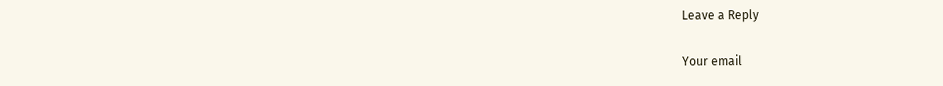Leave a Reply

Your email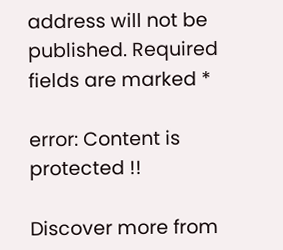address will not be published. Required fields are marked *

error: Content is protected !!

Discover more from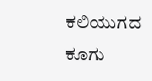ಕಲಿಯುಗದ ಕೂಗು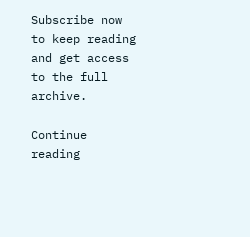Subscribe now to keep reading and get access to the full archive.

Continue reading